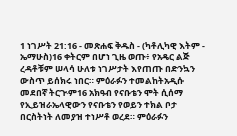1 ነገሥት 21:16 - መጽሐፍ ቅዱስ - (ካቶሊካዊ እትም - ኤማሁስ)16 ቀትርም በሆነ ጊዜ ወጡ፥ የአዴር ልጅ ረዳቶቹም ሠላሳ ሁለቱ ነገሥታት እየጠጡ በድንኳን ውስጥ ይሰክሩ ነበር። ምዕራፉን ተመልከትአዲሱ መደበኛ ትርጒም16 አክዓብ የናቡቴን ሞት ሲሰማ የኢይዝራኤላዊውን የናቡቴን የወይን ተክል ቦታ በርስትነት ለመያዝ ተነሥቶ ወረደ። ምዕራፉን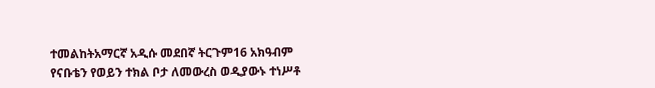ተመልከትአማርኛ አዲሱ መደበኛ ትርጉም16 አክዓብም የናቡቴን የወይን ተክል ቦታ ለመውረስ ወዲያውኑ ተነሥቶ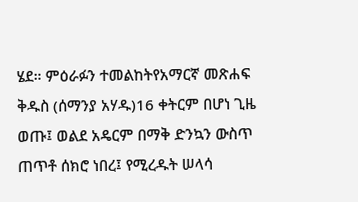ሄደ። ምዕራፉን ተመልከትየአማርኛ መጽሐፍ ቅዱስ (ሰማንያ አሃዱ)16 ቀትርም በሆነ ጊዜ ወጡ፤ ወልደ አዴርም በማቅ ድንኳን ውስጥ ጠጥቶ ሰክሮ ነበረ፤ የሚረዱት ሠላሳ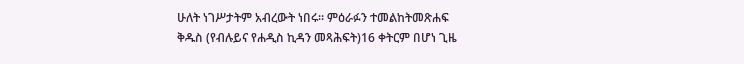ሁለት ነገሥታትም አብረውት ነበሩ። ምዕራፉን ተመልከትመጽሐፍ ቅዱስ (የብሉይና የሐዲስ ኪዳን መጻሕፍት)16 ቀትርም በሆነ ጊዜ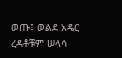ወጡ፤ ወልደ አዴር ረዳቶቹም ሠላሳ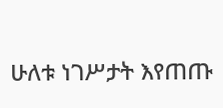ሁለቱ ነገሥታት እየጠጡ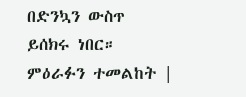በድንኳን ውስጥ ይሰክሩ ነበር። ምዕራፉን ተመልከት |